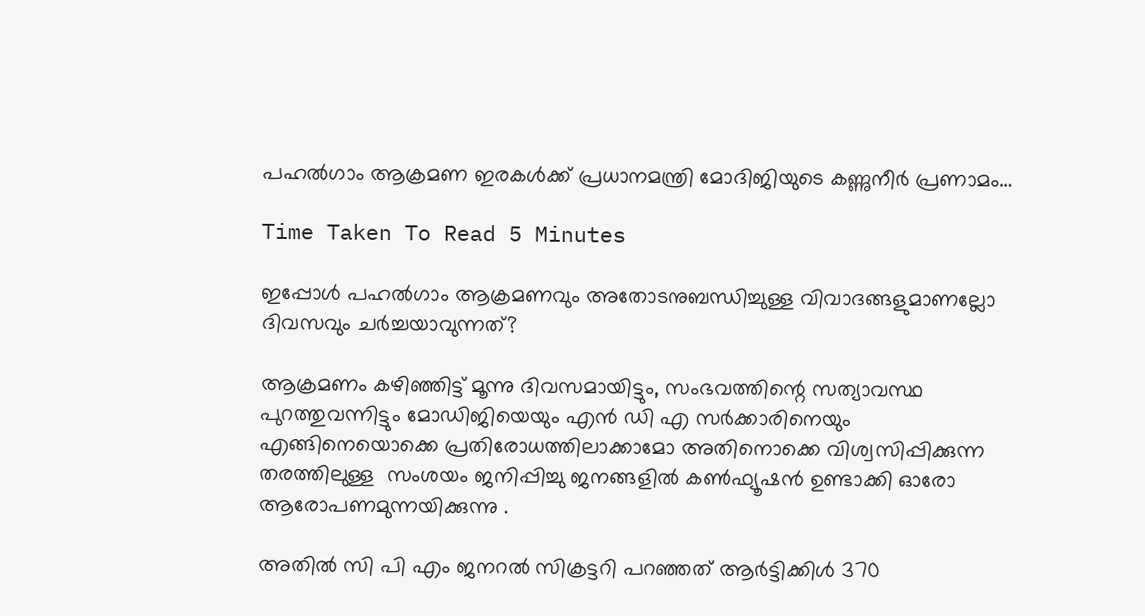പഹൽഗാം ആക്രമണ ഇരകൾക്ക് പ്രധാനമന്ത്രി മോദിജിയുടെ കണ്ണുനീർ പ്രണാമം…

Time Taken To Read 5 Minutes

ഇപ്പോൾ പഹൽഗാം ആക്രമണവും അതോടനുബന്ധിച്ചുള്ള വിവാദങ്ങളുമാണല്ലോ ദിവസവും ചർച്ചയാവുന്നത്?

ആക്രമണം കഴിഞ്ഞിട്ട് മൂന്നു ദിവസമായിട്ടും, സംഭവത്തിന്റെ സത്യാവസ്ഥ പുറത്തുവന്നിട്ടും മോഡിജിയെയും എൻ ഡി എ സർക്കാരിനെയും എങ്ങിനെയൊക്കെ പ്രതിരോധത്തിലാക്കാമോ അതിനൊക്കെ വിശ്വസിപ്പിക്കുന്ന തരത്തിലുള്ള  സംശയം ജനിപ്പിച്ചു ജനങ്ങളിൽ കൺഫ്യൂഷൻ ഉണ്ടാക്കി ഓരോ ആരോപണമുന്നയിക്കുന്നു .

അതിൽ സി പി എം ജനറൽ സിക്രട്ടറി പറഞ്ഞത് ആർട്ടിക്കിൾ 370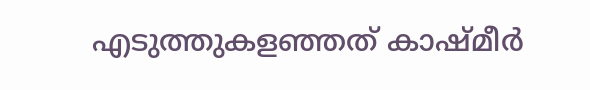എടുത്തുകളഞ്ഞത് കാഷ്മീർ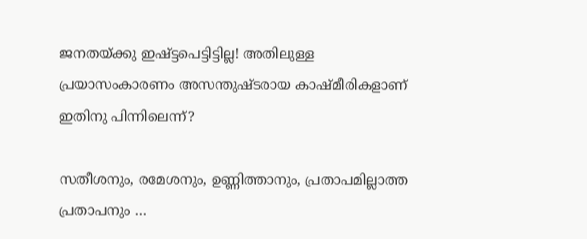ജനതയ്ക്കു ഇഷ്ട്ടപെട്ടിട്ടില്ല! അതിലുള്ള പ്രയാസംകാരണം അസന്തുഷ്ടരായ കാഷ്മീരികളാണ് ഇതിനു പിന്നിലെന്ന്?

സതീശനും, രമേശനും, ഉണ്ണിത്താനും, പ്രതാപമില്ലാത്ത പ്രതാപനും …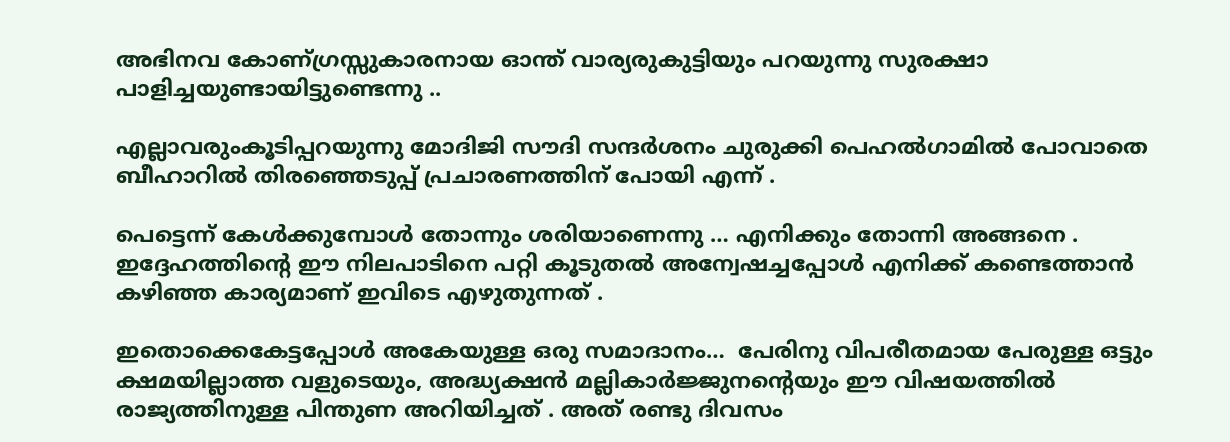അഭിനവ കോണ്ഗ്രസ്സുകാരനായ ഓന്ത്‌ വാര്യരുകുട്ടിയും പറയുന്നു സുരക്ഷാ പാളിച്ചയുണ്ടായിട്ടുണ്ടെന്നു ..

എല്ലാവരുംകൂടിപ്പറയുന്നു മോദിജി സൗദി സന്ദർശനം ചുരുക്കി പെഹൽഗാമിൽ പോവാതെ ബീഹാറിൽ തിരഞ്ഞെടുപ്പ് പ്രചാരണത്തിന് പോയി എന്ന് .

പെട്ടെന്ന് കേൾക്കുമ്പോൾ തോന്നും ശരിയാണെന്നു … എനിക്കും തോന്നി അങ്ങനെ . ഇദ്ദേഹത്തിന്റെ ഈ നിലപാടിനെ പറ്റി കൂടുതൽ അന്വേഷച്ചപ്പോൾ എനിക്ക് കണ്ടെത്താൻ കഴിഞ്ഞ കാര്യമാണ് ഇവിടെ എഴുതുന്നത് .

ഇതൊക്കെകേട്ടപ്പോൾ അകേയുള്ള ഒരു സമാദാനം…  പേരിനു വിപരീതമായ പേരുള്ള ഒട്ടും ക്ഷമയില്ലാത്ത വളുടെയും, അദ്ധ്യക്ഷൻ മല്ലികാർജ്ജുനന്റെയും ഈ വിഷയത്തിൽ രാജ്യത്തിനുള്ള പിന്തുണ അറിയിച്ചത് . അത് രണ്ടു ദിവസം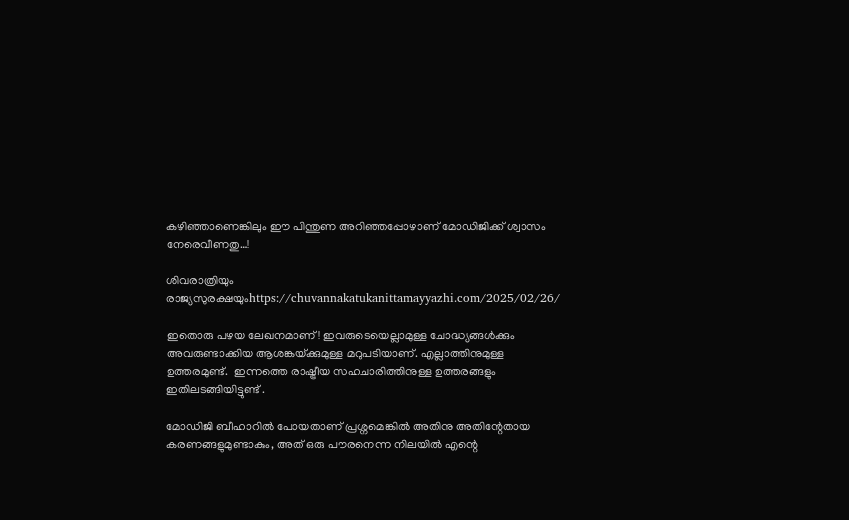കഴിഞ്ഞാണെങ്കിലും ഈ പിന്തുണ അറിഞ്ഞപ്പോഴാണ് മോഡിജിക്ക്‌ ശ്വാസം നേരെവീണതു…!

ശിവരാത്രിയും രാജ്യസുരക്ഷയുംhttps://chuvannakatukanittamayyazhi.com/2025/02/26/

ഇതൊരു പഴയ ലേഖനമാണ്! ഇവരുടെയെല്ലാമുള്ള ചോദ്ധ്യങ്ങൾക്കും അവരുണ്ടാക്കിയ ആശങ്കയ്‌ക്കുമുള്ള മറുപടിയാണ്. എല്ലാത്തിനുമുള്ള ഉത്തരമുണ്ട്.  ഇന്നത്തെ രാഷ്ട്രീയ സഹചാരിത്തിനുള്ള ഉത്തരങ്ങളും ഇതിലടങ്ങിയിട്ടുണ്ട് .

മോഡിജി ബീഹാറിൽ പോയതാണ് പ്രശ്നമെങ്കിൽ അതിനു അതിന്റേതായ കരണങ്ങളുമുണ്ടാകും, അത് ഒരു പൗരനെന്ന നിലയിൽ എന്റെ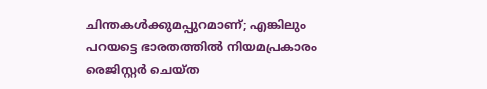ചിന്തകൾക്കുമപ്പുറമാണ്; എങ്കിലും  പറയട്ടെ ഭാരതത്തിൽ നിയമപ്രകാരം രെജിസ്റ്റർ ചെയ്ത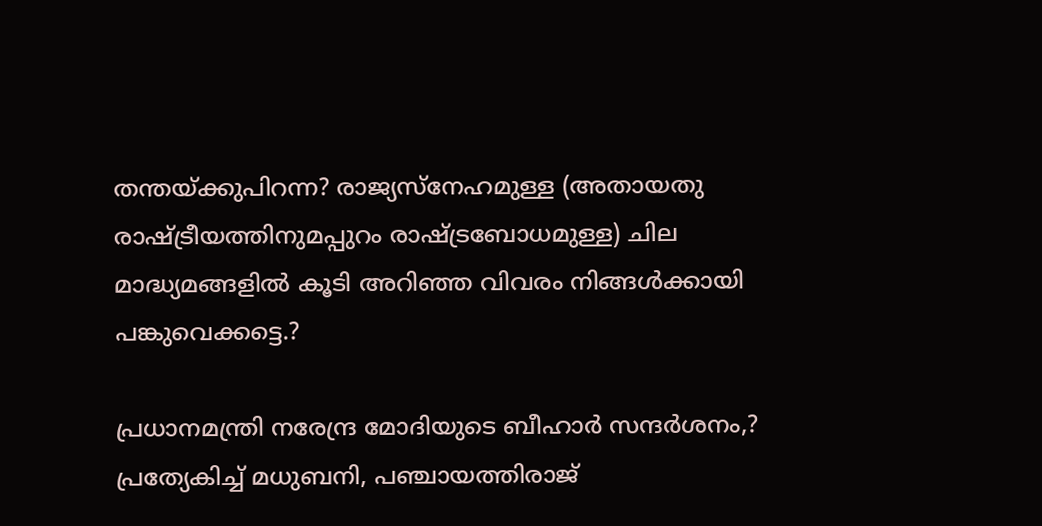തന്തയ്ക്കുപിറന്ന? രാജ്യസ്നേഹമുള്ള (അതായതു രാഷ്ട്രീയത്തിനുമപ്പുറം രാഷ്ട്രബോധമുള്ള) ചില മാദ്ധ്യമങ്ങളിൽ കൂടി അറിഞ്ഞ വിവരം നിങ്ങൾക്കായി  പങ്കുവെക്കട്ടെ.?

പ്രധാനമന്ത്രി നരേന്ദ്ര മോദിയുടെ ബീഹാർ സന്ദർശനം,? പ്രത്യേകിച്ച് മധുബനി, പഞ്ചായത്തിരാജ്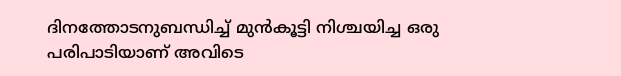ദിനത്തോടനുബന്ധിച്ച് മുൻകൂട്ടി നിശ്ചയിച്ച ഒരു പരിപാടിയാണ് അവിടെ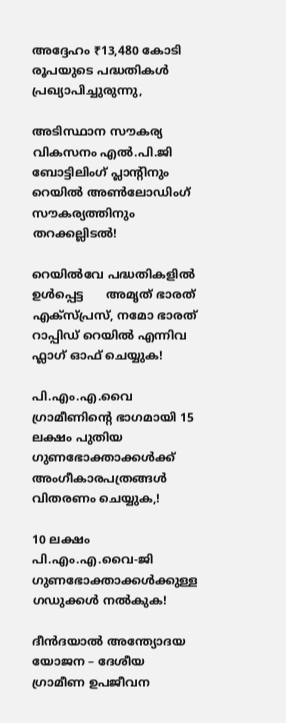അദ്ദേഹം ₹13,480 കോടി രൂപയുടെ പദ്ധതികൾ പ്രഖ്യാപിച്ചുരുന്നു,

അടിസ്ഥാന സൗകര്യ വികസനം എൽ.പി.ജി ബോട്ടിലിംഗ് പ്ലാന്റിനും റെയിൽ അൺലോഡിംഗ് സൗകര്യത്തിനും തറക്കല്ലിടൽ!

റെയിൽവേ പദ്ധതികളിൽ ഉൾപ്പെട്ട      അമൃത് ഭാരത് എക്സ്പ്രസ്, നമോ ഭാരത് റാപ്പിഡ് റെയിൽ എന്നിവ ഫ്ലാഗ് ഓഫ് ചെയ്യുക!

പി.എം.എ.വൈ ഗ്രാമീണിന്റെ ഭാഗമായി 15 ലക്ഷം പുതിയ ഗുണഭോക്താക്കൾക്ക് അംഗീകാരപത്രങ്ങൾ വിതരണം ചെയ്യുക,!

10 ലക്ഷം പി.എം.എ.വൈ-ജി ഗുണഭോക്താക്കൾക്കുള്ള ഗഡുക്കൾ നൽകുക!

ദീൻദയാൽ അന്ത്യോദയ യോജന – ദേശീയ ഗ്രാമീണ ഉപജീവന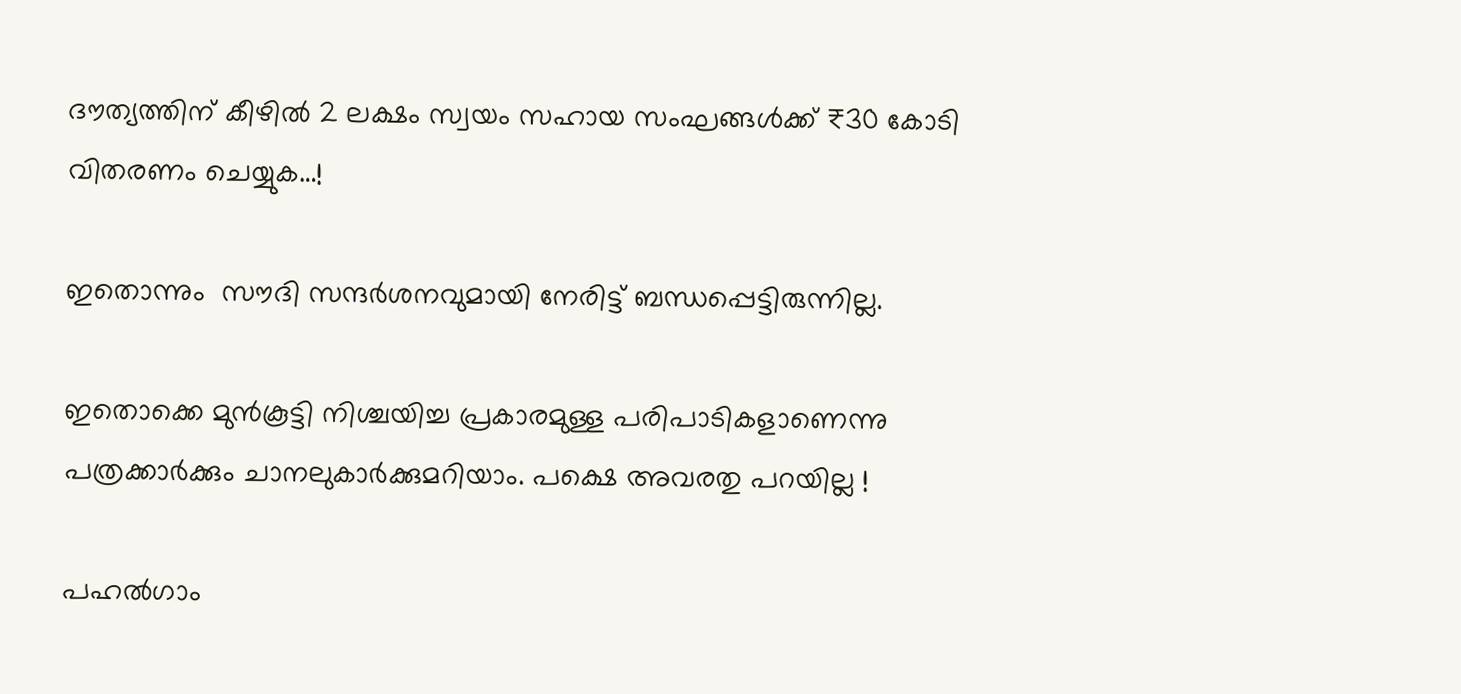ദൗത്യത്തിന് കീഴിൽ 2 ലക്ഷം സ്വയം സഹായ സംഘങ്ങൾക്ക് ₹30 കോടി വിതരണം ചെയ്യുക…!

ഇതൊന്നും  സൗദി സന്ദർശനവുമായി നേരിട്ട് ബന്ധപ്പെട്ടിരുന്നില്ല.

ഇതൊക്കെ മുൻകൂട്ടി നിശ്ചയിച്ച പ്രകാരമുള്ള പരിപാടികളാണെന്നു പത്രക്കാർക്കും ചാനലുകാർക്കുമറിയാം. പക്ഷെ അവരതു പറയില്ല !

പഹൽഗാം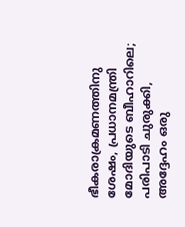ഭീകരാക്രമണത്തിനു ശേഷം, പ്രധാനമന്ത്രി മോദിയുടെ ബീഹാറിലെ; പരിപാടി ചുരുക്കി, അദ്ദേഹം ഒരു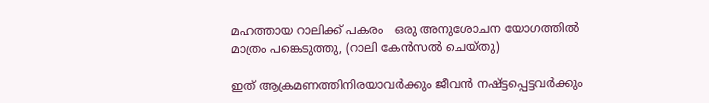മഹത്തായ റാലിക്ക് പകരം   ഒരു അനുശോചന യോഗത്തിൽ  മാത്രം പങ്കെടുത്തു, (റാലി കേൻസൽ ചെയ്തു)

ഇത് ആക്രമണത്തിനിരയാവർക്കും ജീവൻ നഷ്ട്ടപ്പെട്ടവർക്കും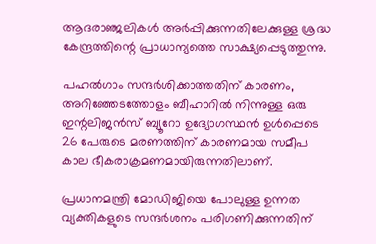ആദരാഞ്ജലികൾ അർപ്പിക്കുന്നതിലേക്കുള്ള ശ്രദ്ധ കേന്ദ്രത്തിന്റെ പ്രാധാന്യത്തെ സാക്ഷ്യപ്പെടുത്തുന്നു.

പഹൽഗാം സന്ദർശിക്കാത്തതിന് കാരണം, അറിഞ്ഞേടത്തോളം ബീഹാറിൽ നിന്നുള്ള ഒരു ഇന്റലിജൻസ് ബ്യൂറോ ഉദ്യോഗസ്ഥൻ ഉൾപ്പെടെ 26 പേരുടെ മരണത്തിന് കാരണമായ സമീപ കാല ഭീകരാക്രമണമായിരുന്നതിലാണ്.

പ്രധാനമന്ത്രി മോഡിജിയെ പോലുള്ള ഉന്നത വ്യക്തികളുടെ സന്ദർശനം പരിഗണിക്കുന്നതിന്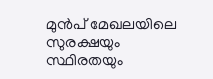മുൻപ് മേഖലയിലെ സുരക്ഷയും സ്ഥിരതയും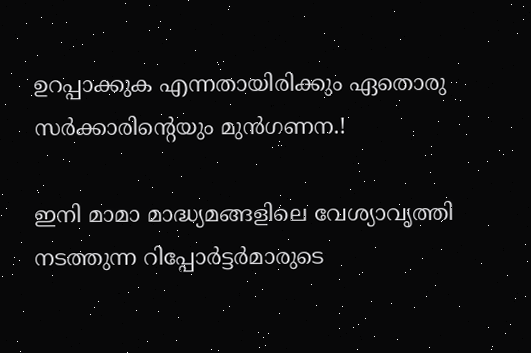ഉറപ്പാക്കുക എന്നതായിരിക്കും ഏതൊരു സർക്കാരിന്റെയും മുൻഗണന.!

ഇനി മാമാ മാദ്ധ്യമങ്ങളിലെ വേശ്യാവൃത്തി നടത്തുന്ന റിപ്പോർട്ടർമാരുടെ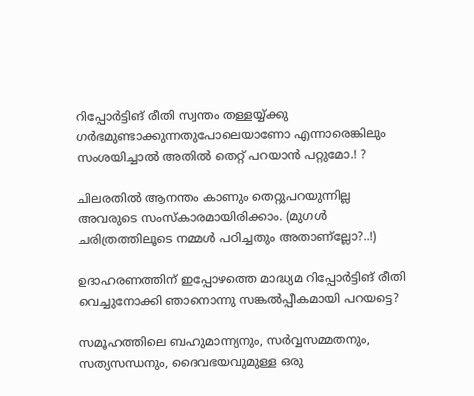റിപ്പോർട്ടിങ് രീതി സ്വന്തം തള്ളയ്യ്ക്കു ഗർഭമുണ്ടാക്കുന്നതുപോലെയാണോ എന്നാരെങ്കിലും സംശയിച്ചാൽ അതിൽ തെറ്റ് പറയാൻ പറ്റുമോ.! ?

ചിലരതിൽ ആനന്തം കാണും തെറ്റുപറയുന്നില്ല അവരുടെ സംസ്‌കാരമായിരിക്കാം. (മുഗൾ ചരിത്രത്തിലൂടെ നമ്മൾ പഠിച്ചതും അതാണ്ല്ലോ?..!)

ഉദാഹരണത്തിന് ഇപ്പോഴത്തെ മാദ്ധ്യമ റിപ്പോർട്ടിങ് രീതി വെച്ചുനോക്കി ഞാനൊന്നു സങ്കൽപ്പീകമായി പറയട്ടെ?

സമൂഹത്തിലെ ബഹുമാന്ന്യനും, സർവ്വസമ്മതനും, സത്യസന്ധനും, ദൈവഭയവുമുള്ള ഒരു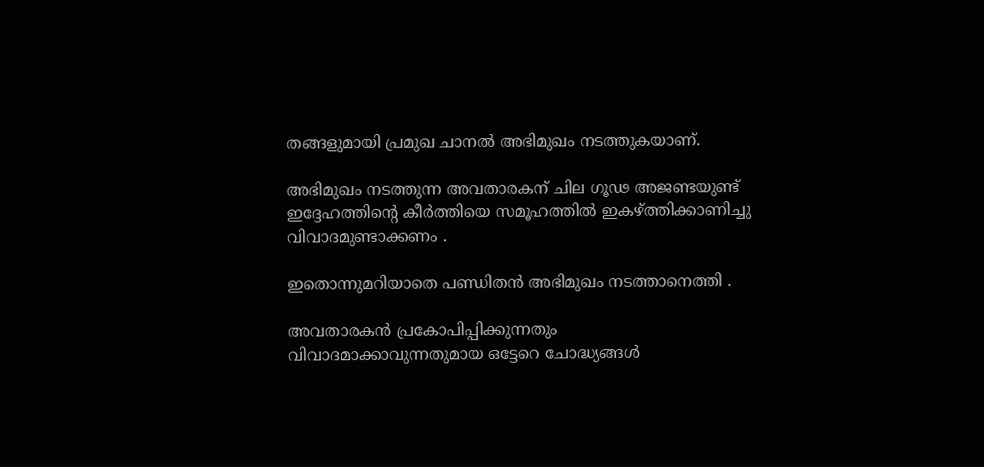തങ്ങളുമായി പ്രമുഖ ചാനൽ അഭിമുഖം നടത്തുകയാണ്.

അഭിമുഖം നടത്തുന്ന അവതാരകന് ചില ഗൂഢ അജണ്ടയുണ്ട് ഇദ്ദേഹത്തിന്റെ കീർത്തിയെ സമൂഹത്തിൽ ഇകഴ്ത്തിക്കാണിച്ചു വിവാദമുണ്ടാക്കണം .

ഇതൊന്നുമറിയാതെ പണ്ഡിതൻ അഭിമുഖം നടത്താനെത്തി .

അവതാരകൻ പ്രകോപിപ്പിക്കുന്നതും വിവാദമാക്കാവുന്നതുമായ ഒട്ടേറെ ചോദ്ധ്യങ്ങൾ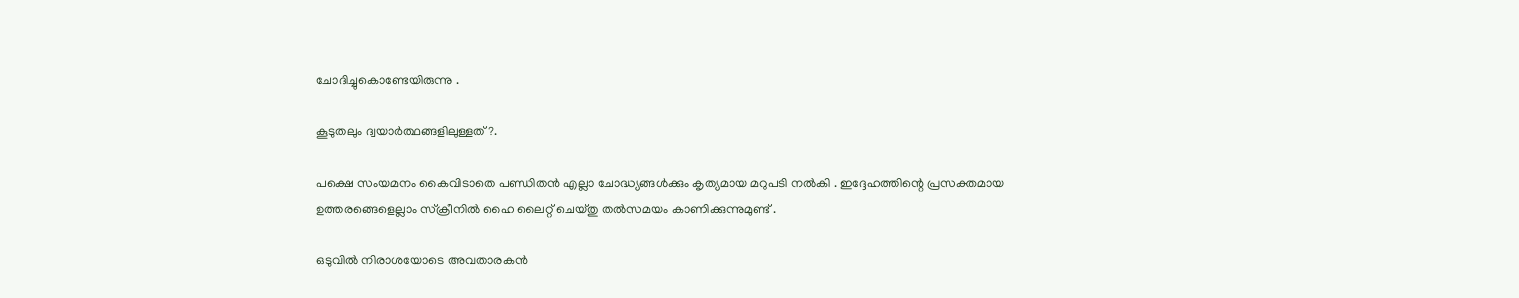ചോദിച്ചുകൊണ്ടേയിരുന്നു .

കൂടുതലും ദ്വയാർത്ഥങ്ങളിലുള്ളത് ?.

പക്ഷെ സംയമനം കൈവിടാതെ പണ്ഡിതൻ എല്ലാ ചോദ്ധ്യങ്ങൾക്കും കൃത്യമായ മറുപടി നൽകി . ഇദ്ദേഹത്തിന്റെ പ്രസക്തമായ ഉത്തരങ്ങെളെല്ലാം സ്‌ക്രീനിൽ ഹൈ ലൈറ്റ് ചെയ്തു തൽസമയം കാണിക്കുന്നുമുണ്ട് .

ഒടുവിൽ നിരാശയോടെ അവതാരകൻ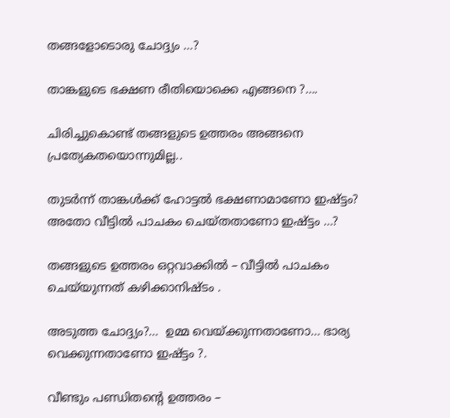തങ്ങളോടൊരു ചോദ്ദ്യം …?

താങ്കളുടെ ഭക്ഷണ രീതിയൊക്കെ എങ്ങനെ ?….

ചിരിച്ചുകൊണ്ട് തങ്ങളുടെ ഉത്തരം അങ്ങനെ പ്രത്യേകതയൊന്നുമില്ല..

തുടർന്ന് താങ്കൾക്ക് ഹോട്ടൽ ഭക്ഷണാമാണോ ഇഷ്ട്ടം? അതോ വീട്ടിൽ പാചകം ചെയ്തതാണോ ഇഷ്ട്ടം …?

തങ്ങളുടെ ഉത്തരം ഒറ്റവാക്കിൽ – വീട്ടിൽ പാചകം ചെയ്‌യുന്നത് കഴിക്കാനിഷ്ടം .

അടുത്ത ചോദ്ദ്യം?…  ഉമ്മ വെയ്ക്കുന്നതാണോ… ഭാര്യ വെക്കുന്നതാണോ ഇഷ്ട്ടം ?.

വീണ്ടും പണ്ഡിതന്റെ ഉത്തരം –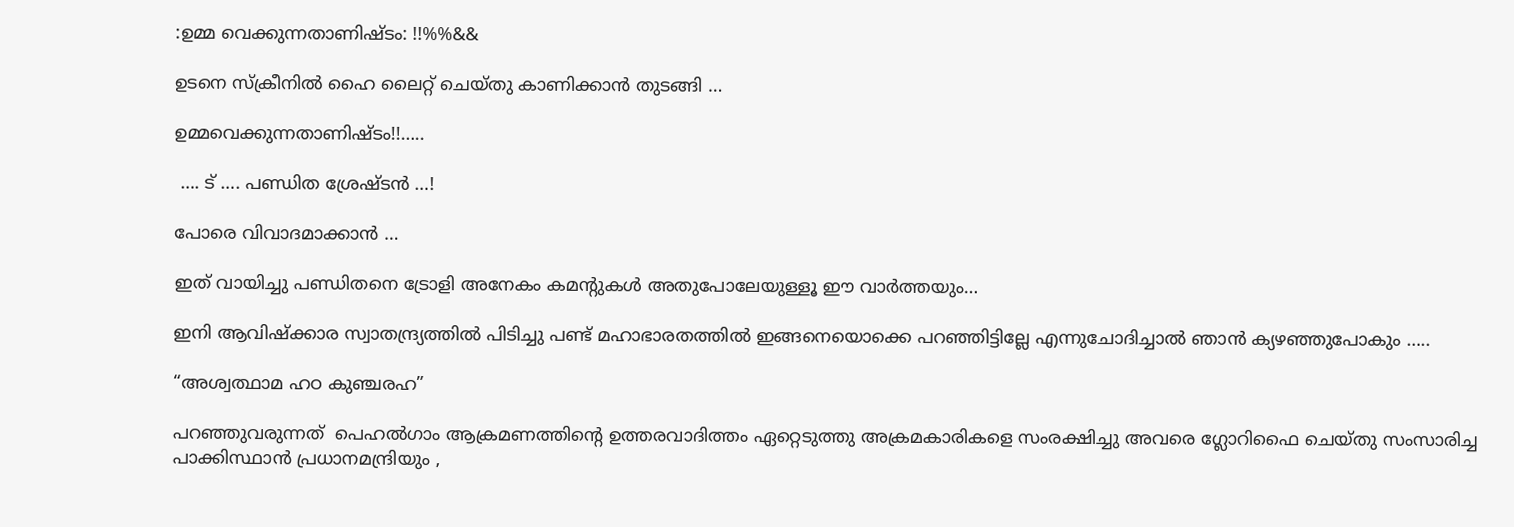:ഉമ്മ വെക്കുന്നതാണിഷ്ടം: !!%%&&

ഉടനെ സ്‌ക്രീനിൽ ഹൈ ലൈറ്റ് ചെയ്തു കാണിക്കാൻ തുടങ്ങി …

ഉമ്മവെക്കുന്നതാണിഷ്ടം!!…..

 …. ട് …. പണ്ഡിത ശ്രേഷ്ടൻ …!

പോരെ വിവാദമാക്കാൻ …

ഇത് വായിച്ചു പണ്ഡിതനെ ട്രോളി അനേകം കമന്റുകൾ അതുപോലേയുള്ളൂ ഈ വാർത്തയും…

ഇനി ആവിഷ്‌ക്കാര സ്വാതന്ദ്ര്യത്തിൽ പിടിച്ചു പണ്ട് മഹാഭാരതത്തിൽ ഇങ്ങനെയൊക്കെ പറഞ്ഞിട്ടില്ലേ എന്നുചോദിച്ചാൽ ഞാൻ ക്യഴഞ്ഞുപോകും …..

“അശ്വത്ഥാമ ഹഠ കുഞ്ചരഹ”

പറഞ്ഞുവരുന്നത്  പെഹൽഗാം ആക്രമണത്തിന്റെ ഉത്തരവാദിത്തം ഏറ്റെടുത്തു അക്രമകാരികളെ സംരക്ഷിച്ചു അവരെ ഗ്ലോറിഫൈ ചെയ്തു സംസാരിച്ച പാക്കിസ്ഥാൻ പ്രധാനമന്ദ്രിയും ,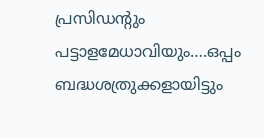പ്രസിഡന്റും പട്ടാളമേധാവിയും….ഒപ്പം  ബദ്ധശത്രുക്കളായിട്ടും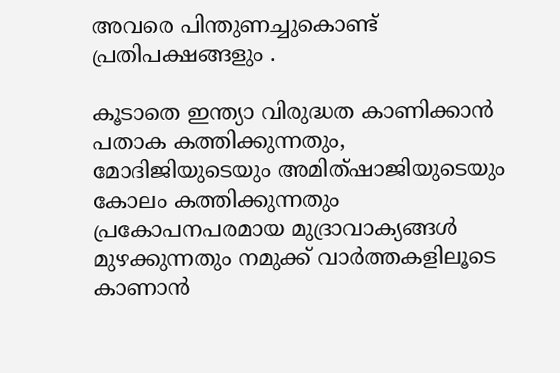അവരെ പിന്തുണച്ചുകൊണ്ട് പ്രതിപക്ഷങ്ങളും .

കൂടാതെ ഇന്ത്യാ വിരുദ്ധത കാണിക്കാൻ പതാക കത്തിക്കുന്നതും, മോദിജിയുടെയും അമിത്ഷാജിയുടെയും കോലം കത്തിക്കുന്നതും പ്രകോപനപരമായ മുദ്രാവാക്യങ്ങൾ മുഴക്കുന്നതും നമുക്ക് വാർത്തകളിലൂടെ കാണാൻ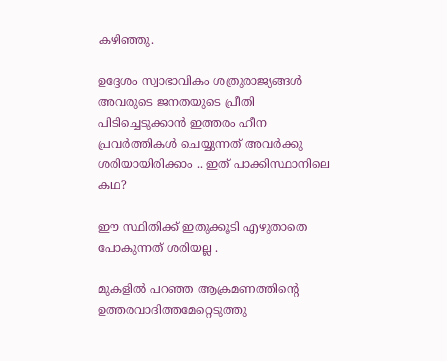കഴിഞ്ഞു.

ഉദ്ദേശം സ്വാഭാവികം ശത്രുരാജ്യങ്ങൾ അവരുടെ ജനതയുടെ പ്രീതി പിടിച്ചെടുക്കാൻ ഇത്തരം ഹീന പ്രവർത്തികൾ ചെയ്യുന്നത് അവർക്കു ശരിയായിരിക്കാം .. ഇത് പാക്കിസ്ഥാനിലെ കഥ?

ഈ സ്ഥിതിക്ക് ഇതുക്കൂടി എഴുതാതെ പോകുന്നത് ശരിയല്ല .

മുകളിൽ പറഞ്ഞ ആക്രമണത്തിന്റെ ഉത്തരവാദിത്തമേറ്റെടുത്തു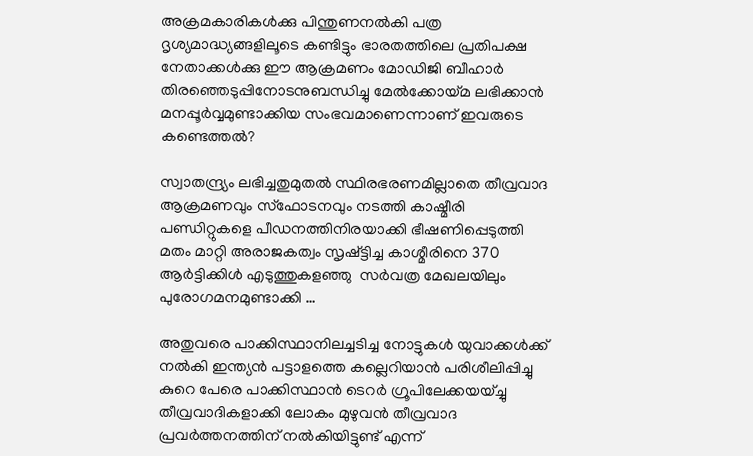അക്രമകാരികൾക്കു പിന്തുണനൽകി പത്ര ദൃശ്യമാദ്ധ്യങ്ങളിലൂടെ കണ്ടിട്ടും ഭാരതത്തിലെ പ്രതിപക്ഷ നേതാക്കൾക്കു ഈ ആക്രമണം മോഡിജി ബീഹാർ തിരഞ്ഞെടുപ്പിനോടനുബന്ധിച്ചു മേൽക്കോയ്‌മ ലഭിക്കാൻ മനപ്പൂർവ്വമുണ്ടാക്കിയ സംഭവമാണെന്നാണ് ഇവരുടെ കണ്ടെത്തൽ?

സ്വാതന്ദ്ര്യം ലഭിച്ചതുമുതൽ സ്ഥിരഭരണമില്ലാതെ തീവ്രവാദ ആക്രമണവും സ്ഫോടനവും നടത്തി കാഷ്മീരി പണ്ഡിറ്റുകളെ പീഡനത്തിനിരയാക്കി ഭീഷണിപ്പെടുത്തി മതം മാറ്റി അരാജകത്വം സൃഷ്ട്ടിച്ച കാശ്മീരിനെ 370 ആർട്ടിക്കിൾ എടുത്തുകളഞ്ഞു  സർവത്ര മേഖലയിലും പുരോഗമനമുണ്ടാക്കി …

അതുവരെ പാക്കിസ്ഥാനിലച്ചടിച്ച നോട്ടുകൾ യുവാക്കൾക്ക് നൽകി ഇന്ത്യൻ പട്ടാളത്തെ കല്ലെറിയാൻ പരിശീലിപ്പിച്ചു കുറെ പേരെ പാക്കിസ്ഥാൻ ടെറർ ഗ്രൂപിലേക്കയയ്ച്ചു തീവ്രവാദികളാക്കി ലോകം മുഴുവൻ തീവ്രവാദ പ്രവർത്തനത്തിന് നൽകിയിട്ടുണ്ട് എന്ന്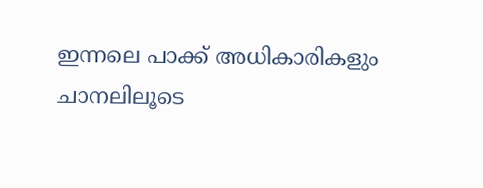ഇന്നലെ പാക്ക് അധികാരികളും ചാനലിലൂടെ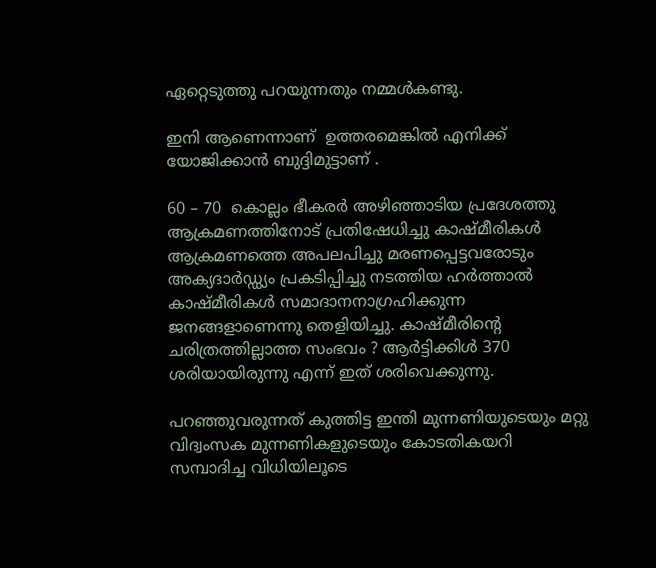ഏറ്റെടുത്തു പറയുന്നതും നമ്മൾകണ്ടു.

ഇനി ആണെന്നാണ്  ഉത്തരമെങ്കിൽ എനിക്ക് യോജിക്കാൻ ബുദ്ദിമുട്ടാണ് .

60 – 70  കൊല്ലം ഭീകരർ അഴിഞ്ഞാടിയ പ്രദേശത്തു ആക്രമണത്തിനോട് പ്രതിഷേധിച്ചു കാഷ്മീരികൾ ആക്രമണത്തെ അപലപിച്ചു മരണപ്പെട്ടവരോടും അക്യദാർഡ്ഡ്യം പ്രകടിപ്പിച്ചു നടത്തിയ ഹർത്താൽ കാഷ്മീരികൾ സമാദാനനാഗ്രഹിക്കുന്ന ജനങ്ങളാണെന്നു തെളിയിച്ചു. കാഷ്മീരിന്റെ ചരിത്രത്തില്ലാത്ത സംഭവം ? ആർട്ടിക്കിൾ 370 ശരിയായിരുന്നു എന്ന് ഇത് ശരിവെക്കുന്നു.

പറഞ്ഞുവരുന്നത് കുത്തിട്ട ഇന്തി മുന്നണിയുടെയും മറ്റു വിദ്വംസക മുന്നണികളുടെയും കോടതികയറി സമ്പാദിച്ച വിധിയിലൂടെ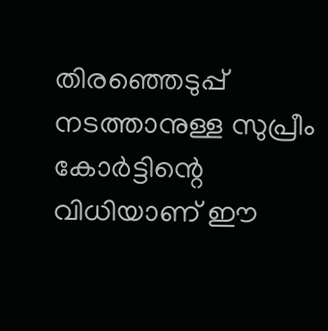തിരഞ്ഞെടുപ്പ് നടത്താനുള്ള സുപ്രീം കോർട്ടിന്റെ വിധിയാണ് ഈ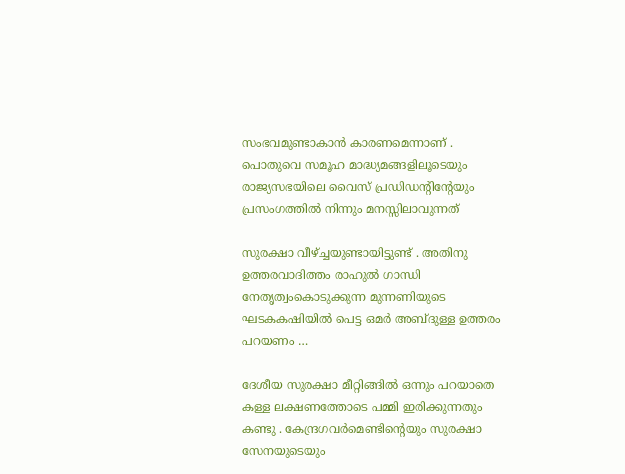സംഭവമുണ്ടാകാൻ കാരണമെന്നാണ് . പൊതുവെ സമൂഹ മാദ്ധ്യമങ്ങളിലൂടെയും രാജ്യസഭയിലെ വൈസ് പ്രഡിഡന്റിന്റേയും പ്രസംഗത്തിൽ നിന്നും മനസ്സിലാവുന്നത്

സുരക്ഷാ വീഴ്ച്ചയുണ്ടായിട്ടുണ്ട് . അതിനു ഉത്തരവാദിത്തം രാഹുൽ ഗാന്ധി നേതൃത്വംകൊടുക്കുന്ന മുന്നണിയുടെ ഘടകകഷിയിൽ പെട്ട ഒമർ അബ്ദുള്ള ഉത്തരം പറയണം …

ദേശീയ സുരക്ഷാ മീറ്റിങ്ങിൽ ഒന്നും പറയാതെ കള്ള ലക്ഷണത്തോടെ പമ്മി ഇരിക്കുന്നതും കണ്ടു . കേന്ദ്രഗവർമെണ്ടിന്റെയും സുരക്ഷാ സേനയുടെയും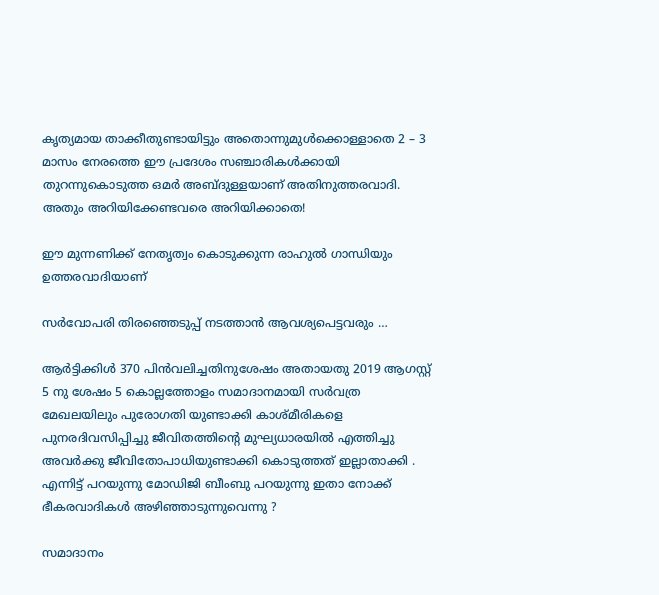കൃത്യമായ താക്കീതുണ്ടായിട്ടും അതൊന്നുമുൾക്കൊള്ളാതെ 2 – 3 മാസം നേരത്തെ ഈ പ്രദേശം സഞ്ചാരികൾക്കായി തുറന്നുകൊടുത്ത ഒമർ അബ്ദുള്ളയാണ് അതിനുത്തരവാദി. അതും അറിയിക്കേണ്ടവരെ അറിയിക്കാതെ!

ഈ മുന്നണിക്ക് നേതൃത്വം കൊടുക്കുന്ന രാഹുൽ ഗാന്ധിയും ഉത്തരവാദിയാണ്

സർവോപരി തിരഞ്ഞെടുപ്പ് നടത്താൻ ആവശ്യപെട്ടവരും …

ആർട്ടിക്കിൾ 370 പിൻവലിച്ചതിനുശേഷം അതായതു 2019 ആഗസ്റ്റ് 5 നു ശേഷം 5 കൊല്ലത്തോളം സമാദാനമായി സർവത്ര മേഖലയിലും പുരോഗതി യുണ്ടാക്കി കാശ്മീരികളെ പുനരദിവസിപ്പിച്ചു ജീവിതത്തിന്റെ മുഘ്യധാരയിൽ എത്തിച്ചു അവർക്കു ജീവിതോപാധിയുണ്ടാക്കി കൊടുത്തത് ഇല്ലാതാക്കി . എന്നിട്ട് പറയുന്നു മോഡിജി ബീംബു പറയുന്നു ഇതാ നോക്ക് ഭീകരവാദികൾ അഴിഞ്ഞാടുന്നുവെന്നു ?

സമാദാനം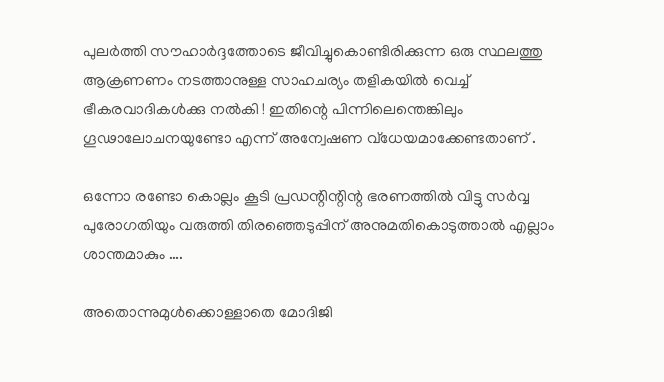പുലർത്തി സൗഹാർദ്ദത്തോടെ ജീവിച്ചുകൊണ്ടിരിക്കുന്ന ഒരു സ്ഥലത്തു ആക്രണണം നടത്താനുള്ള സാഹചര്യം തളികയിൽ വെച്ച് ഭീകരവാദികൾക്കു നൽകി ! ഇതിന്റെ പിന്നിലെന്തെങ്കിലും ഗൂഢാലോചനയുണ്ടോ എന്ന് അന്വേഷണ വ്‌ധേയമാക്കേണ്ടതാണ് .

ഒന്നോ രണ്ടോ കൊല്ലം കൂടി പ്രഡന്റിന്റിന്റ ഭരണത്തിൽ വിട്ടു സർവ്വ പുരോഗതിയും വരുത്തി തിരഞ്ഞെടുപ്പിന് അനുമതികൊടുത്താൽ എല്ലാം ശാന്തമാകും ….

അതൊന്നുമുൾക്കൊള്ളാതെ മോദിജി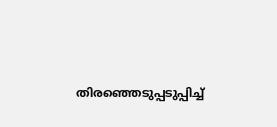തിരഞ്ഞെടുപ്പടുപ്പിച്ച്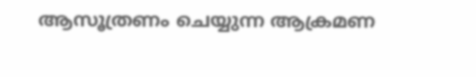ആസൂത്രണം ചെയ്യുന്ന ആക്രമണ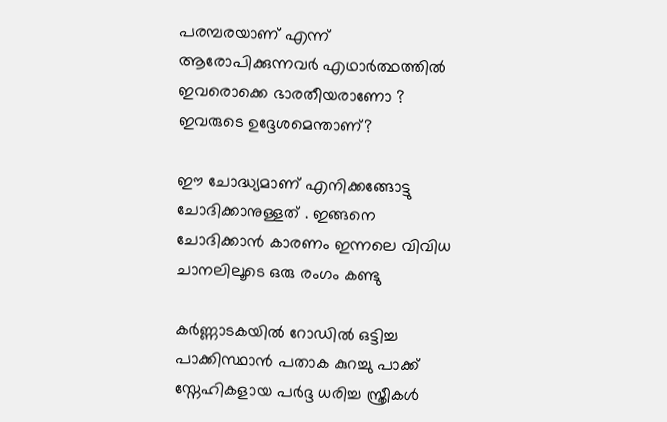പരമ്പരയാണ് എന്ന് ആരോപിക്കുന്നവർ എഥാർത്ഥത്തിൽ ഇവരൊക്കെ ഭാരതീയരാണോ ? ഇവരുടെ ഉദ്ദേശമെന്താണ്?

ഈ ചോദ്ധ്യമാണ് എനിക്കങ്ങോട്ടു ചോദിക്കാനുള്ളത് . ഇങ്ങനെ ചോദിക്കാൻ കാരണം ഇന്നലെ വിവിധ ചാനലിലൂടെ ഒരു രംഗം കണ്ടു

കർണ്ണാടകയിൽ റോഡിൽ ഒട്ടിച്ച പാക്കിസ്ഥാൻ പതാക കുറച്ചു പാക്ക് സ്നേഹികളായ പർദ്ദ ധരിച്ച സ്ത്രീകൾ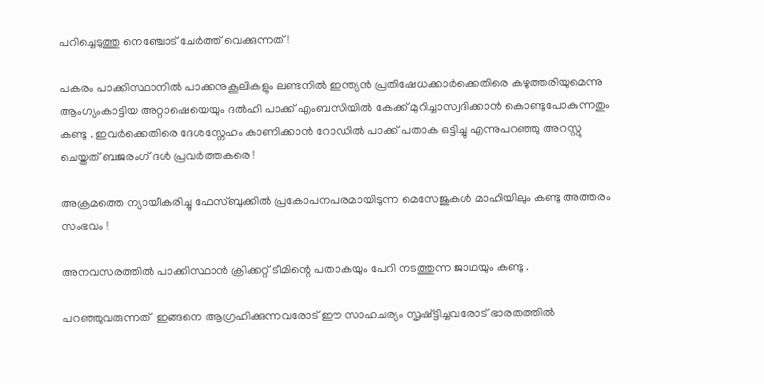പറിച്ചെടുത്തു നെഞ്ചോട് ചേർത്ത് വെക്കുന്നത് !

പകരം പാക്കിസ്ഥാനിൽ പാക്കനുകൂലികളും ലണ്ടനിൽ ഇന്ത്യൻ പ്രതിഷേധക്കാർക്കെതിരെ കഴുത്തരിയുമെന്നു ആംഗ്യംകാട്ടിയ അറ്റാഷെയെയും ദൽഹി പാക്ക് എംബസിയിൽ കേക്ക് മുറിച്ചാസ്വദിക്കാൻ കൊണ്ടുപോകുന്നതും കണ്ടു . ഇവർക്കെതിരെ ദേശസ്നേഹം കാണിക്കാൻ റോഡിൽ പാക്ക് പതാക ഒട്ടിച്ചു എന്നുപറഞ്ഞു അറസ്റ്റു ചെയ്തത് ബജരംഗ്‌ ദൾ പ്രവർത്തകരെ !

അക്രമത്തെ ന്യായീകരിച്ചു ഫേസ്‌ബുക്കിൽ പ്രകോപനപരമായിടുന്ന മെസേജുകൾ മാഹിയിലും കണ്ടു അത്തരം സംഭവം !

അനവസരത്തിൽ പാക്കിസ്ഥാൻ ക്രിക്കറ്റ് ടീമിന്റെ പതാകയും പേറി നടത്തുന്ന ജാഥയും കണ്ടു .

പറഞ്ഞുവരുന്നത്  ഇങ്ങനെ ആഗ്രഹിക്കുന്നവരോട് ഈ സാഹചര്യം സൃഷ്ട്ടിച്ചവരോട് ഭാരതത്തിൽ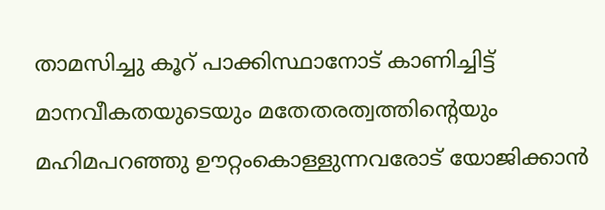താമസിച്ചു കൂറ് പാക്കിസ്ഥാനോട് കാണിച്ചിട്ട് മാനവീകതയുടെയും മതേതരത്വത്തിന്റെയും മഹിമപറഞ്ഞു ഊറ്റംകൊള്ളുന്നവരോട് യോജിക്കാൻ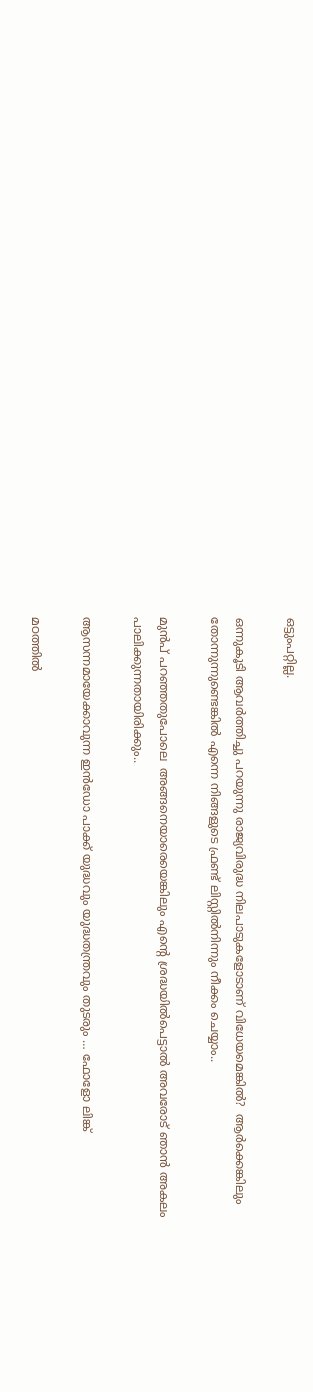ഒട്ടുംപറ്റില്ല.

ഒന്നുകൂടി ആവർത്തിച്ചു പറയുന്നു രാജ്യവിരുദ്ധ നിലപാടുകളോടാണ്‌ വിധേയമെങ്കിൽ?  ആർക്കെങ്കിലും തോന്നുന്നുണ്ടെങ്കിൽ എന്നെ നിങ്ങളുടെ ഫ്രണ്ട് ലിസ്റ്റിൽനിന്നും നീക്കം ചെയ്യാം..

മുൻപ് പറഞ്ഞതുപോലെ  അങ്ങനെയാരെയെങ്കിലും എന്റെ ശ്രദ്ധയിൽപെട്ടാൽ അവരോട് ഞാൻ അകലം പാലിക്കുന്നതായിരിക്കും..

ആസന്നമായേക്കാവുന്ന ഇൻഡോ പാക്ക് യുദ്ധവും യുദ്ധതന്ത്രവും തുടരും … ഫോളോ ലിങ്ക്

മഠത്തിൽ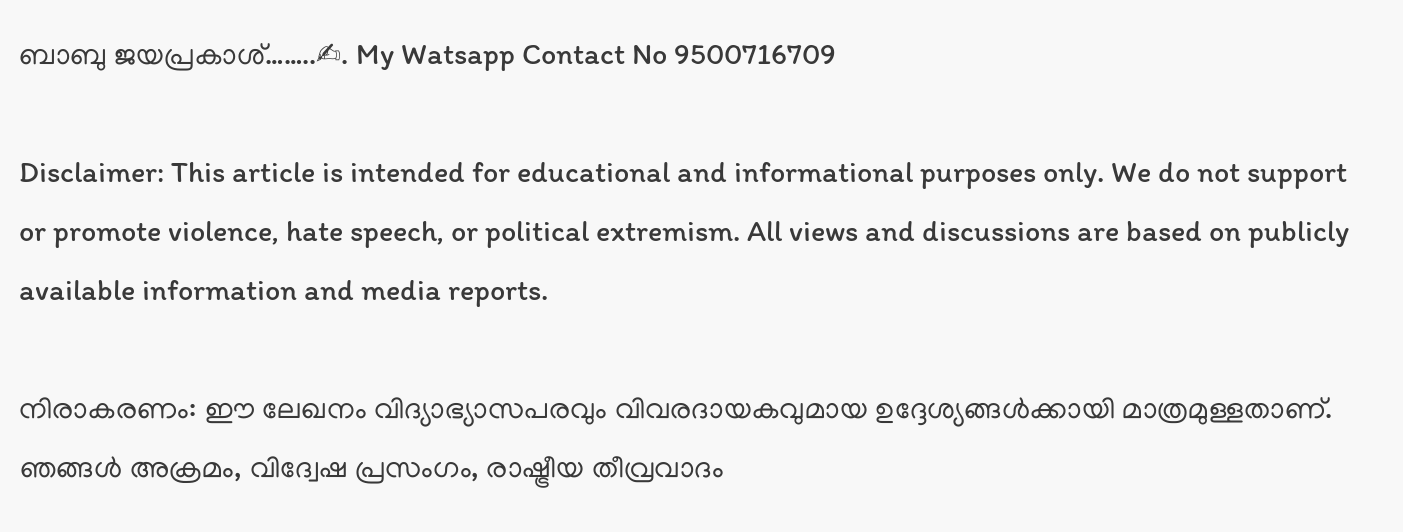ബാബു ജയപ്രകാശ്……..✍. My Watsapp Contact No 9500716709

Disclaimer: This article is intended for educational and informational purposes only. We do not support or promote violence, hate speech, or political extremism. All views and discussions are based on publicly available information and media reports.

നിരാകരണം: ഈ ലേഖനം വിദ്യാഭ്യാസപരവും വിവരദായകവുമായ ഉദ്ദേശ്യങ്ങൾക്കായി മാത്രമുള്ളതാണ്. ഞങ്ങൾ അക്രമം, വിദ്വേഷ പ്രസംഗം, രാഷ്ട്രീയ തീവ്രവാദം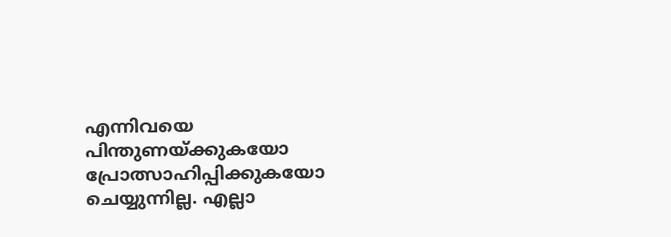എന്നിവയെ പിന്തുണയ്ക്കുകയോ പ്രോത്സാഹിപ്പിക്കുകയോ ചെയ്യുന്നില്ല. എല്ലാ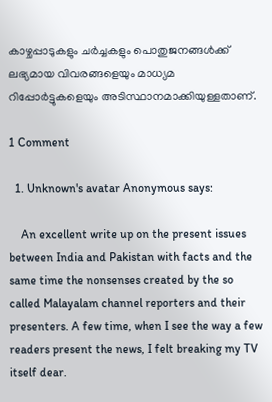കാഴ്ചപ്പാടുകളും ചർച്ചകളും പൊതുജനങ്ങൾക്ക് ലഭ്യമായ വിവരങ്ങളെയും മാധ്യമ റിപ്പോർട്ടുകളെയും അടിസ്ഥാനമാക്കിയുള്ളതാണ്.

1 Comment

  1. Unknown's avatar Anonymous says:

    An excellent write up on the present issues between India and Pakistan with facts and the same time the nonsenses created by the so called Malayalam channel reporters and their presenters. A few time, when I see the way a few readers present the news, I felt breaking my TV itself dear.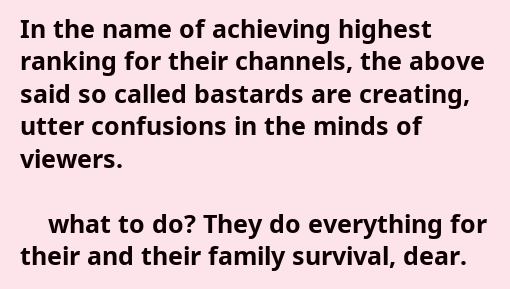In the name of achieving highest ranking for their channels, the above said so called bastards are creating, utter confusions in the minds of viewers.

    what to do? They do everything for their and their family survival, dear.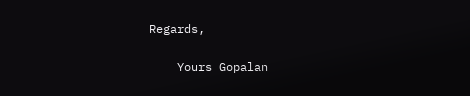Regards,

    Yours Gopalan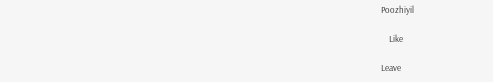Poozhiyil

    Like

Leave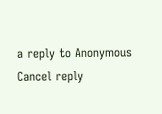a reply to Anonymous Cancel reply